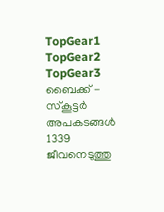TopGear1
TopGear2
TopGear3
ബൈക്ക് - സ്‌കൂട്ടര്‍ അപകടങ്ങള്‍ 1339 ജീവനെടുത്തു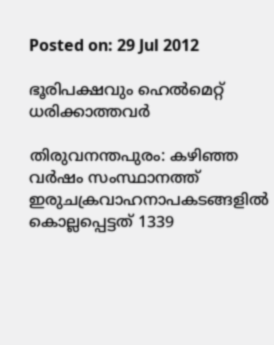Posted on: 29 Jul 2012

ഭൂരിപക്ഷവും ഹെല്‍മെറ്റ് ധരിക്കാത്തവര്‍

തിരുവനന്തപുരം: കഴിഞ്ഞ വര്‍ഷം സംസ്ഥാനത്ത് ഇരുചക്രവാഹനാപകടങ്ങളില്‍ കൊല്ലപ്പെട്ടത് 1339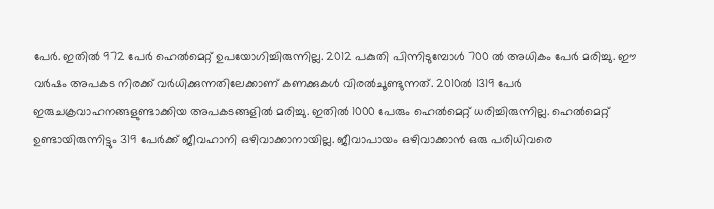പേര്‍. ഇതില്‍ 972 പേര്‍ ഹെല്‍മെറ്റ് ഉപയോഗിച്ചിരുന്നില്ല. 2012 പകുതി പിന്നിടുമ്പോള്‍ 700 ല്‍ അധികം പേര്‍ മരിച്ചു. ഈ വര്‍ഷം അപകട നിരക്ക് വര്‍ധിക്കുന്നതിലേക്കാണ് കണക്കുകള്‍ വിരല്‍ചൂണ്ടുന്നത്. 2010ല്‍ 1319 പേര്‍ ഇരുചക്രവാഹനങ്ങളുണ്ടാക്കിയ അപകടങ്ങളില്‍ മരിച്ചു. ഇതില്‍ 1000 പേരും ഹെല്‍മെറ്റ് ധരിച്ചിരുന്നില്ല. ഹെല്‍മെറ്റ് ഉണ്ടായിരുന്നിട്ടും 319 പേര്‍ക്ക് ജീവഹാനി ഒഴിവാക്കാനായില്ല. ജീവാപായം ഒഴിവാക്കാന്‍ ഒരു പരിധിവരെ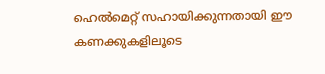ഹെല്‍മെറ്റ് സഹായിക്കുന്നതായി ഈ കണക്കുകളിലൂടെ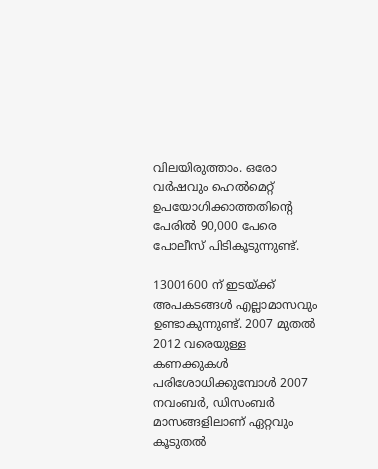വിലയിരുത്താം. ഒരോ വര്‍ഷവും ഹെല്‍മെറ്റ് ഉപയോഗിക്കാത്തതിന്റെ പേരില്‍ 90,000 പേരെ പോലീസ് പിടികൂടുന്നുണ്ട്.

13001600 ന് ഇടയ്ക്ക് അപകടങ്ങള്‍ എല്ലാമാസവും ഉണ്ടാകുന്നുണ്ട്. 2007 മുതല്‍ 2012 വരെയുള്ള കണക്കുകള്‍ പരിശോധിക്കുമ്പോള്‍ 2007 നവംബര്‍, ഡിസംബര്‍ മാസങ്ങളിലാണ് ഏറ്റവും കൂടുതല്‍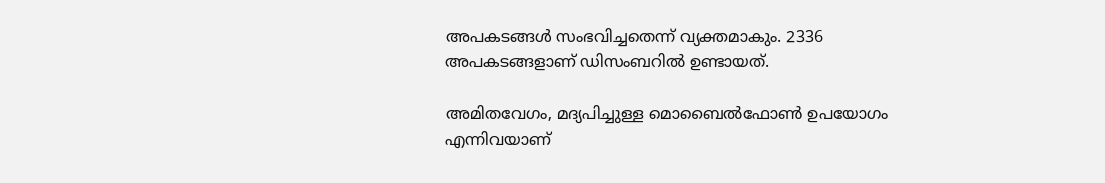അപകടങ്ങള്‍ സംഭവിച്ചതെന്ന് വ്യക്തമാകും. 2336 അപകടങ്ങളാണ് ഡിസംബറില്‍ ഉണ്ടായത്.

അമിതവേഗം, മദ്യപിച്ചുള്ള മൊബൈല്‍ഫോണ്‍ ഉപയോഗം എന്നിവയാണ്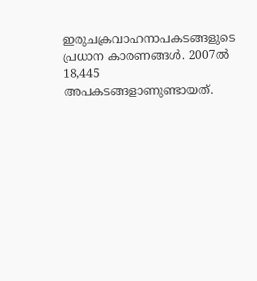ഇരുചക്രവാഹനാപകടങ്ങളുടെ പ്രധാന കാരണങ്ങള്‍. 2007ല്‍ 18,445 അപകടങ്ങളാണുണ്ടായത്.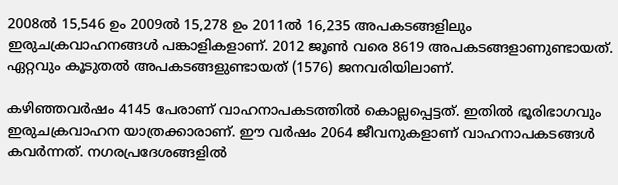2008ല്‍ 15,546 ഉം 2009ല്‍ 15,278 ഉം 2011ല്‍ 16,235 അപകടങ്ങളിലും ഇരുചക്രവാഹനങ്ങള്‍ പങ്കാളികളാണ്. 2012 ജൂണ്‍ വരെ 8619 അപകടങ്ങളാണുണ്ടായത്. ഏറ്റവും കൂടുതല്‍ അപകടങ്ങളുണ്ടായത് (1576) ജനവരിയിലാണ്.

കഴിഞ്ഞവര്‍ഷം 4145 പേരാണ് വാഹനാപകടത്തില്‍ കൊല്ലപ്പെട്ടത്. ഇതില്‍ ഭൂരിഭാഗവും ഇരുചക്രവാഹന യാത്രക്കാരാണ്. ഈ വര്‍ഷം 2064 ജീവനുകളാണ് വാഹനാപകടങ്ങള്‍ കവര്‍ന്നത്. നഗരപ്രദേശങ്ങളില്‍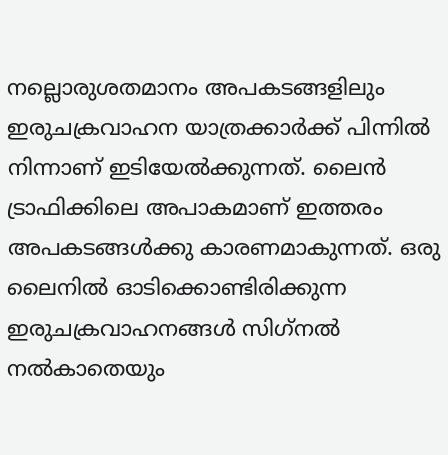നല്ലൊരുശതമാനം അപകടങ്ങളിലും ഇരുചക്രവാഹന യാത്രക്കാര്‍ക്ക് പിന്നില്‍ നിന്നാണ് ഇടിയേല്‍ക്കുന്നത്. ലൈന്‍ ട്രാഫിക്കിലെ അപാകമാണ് ഇത്തരം അപകടങ്ങള്‍ക്കു കാരണമാകുന്നത്. ഒരു ലൈനില്‍ ഓടിക്കൊണ്ടിരിക്കുന്ന ഇരുചക്രവാഹനങ്ങള്‍ സിഗ്‌നല്‍ നല്‍കാതെയും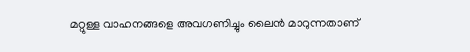മറ്റുള്ള വാഹനങ്ങളെ അവഗണിച്ചും ലൈന്‍ മാറുന്നതാണ്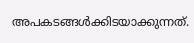അപകടങ്ങള്‍ക്കിടയാക്കുന്നത്.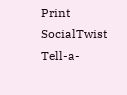Print
SocialTwist Tell-a-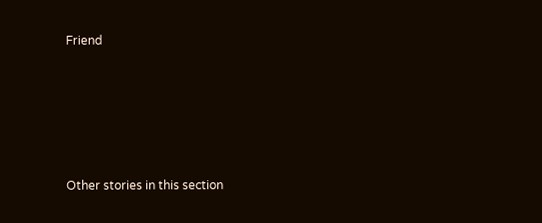Friend










Other stories in this section